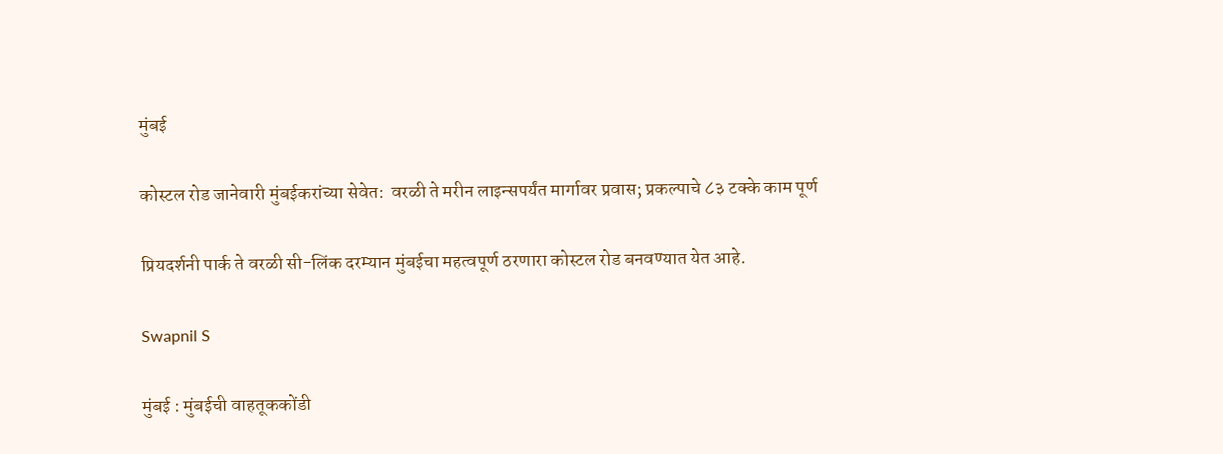मुंबई

कोस्टल रोड जानेवारी मुंबईकरांच्या सेवेत:  वरळी ते मरीन लाइन्सपर्यंत मार्गावर प्रवास; प्रकल्पाचे ८३ टक्के काम पूर्ण

प्रियदर्शनी पार्क ते वरळी सी-लिंक दरम्यान मुंबईचा महत्वपूर्ण ठरणारा कोस्टल रोड बनवण्यात येत आहे.

Swapnil S

मुंबई : मुंबईची वाहतूककोंडी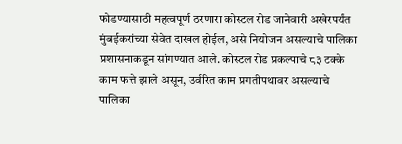फोडण्यासाठी महत्वपूर्ण ठरणारा कोस्टल रोड जानेवारी अखेरपर्यंत मुंबईकरांच्या सेवेत दाखल होईल, असे नियोजन असल्याचे पालिका प्रशासनाकडून सांगण्यात आले. कोस्टल रोड प्रकल्पाचे ८३ टक्के काम फत्ते झाले असून, उर्वरित काम प्रगतीपथावर असल्याचे पालिका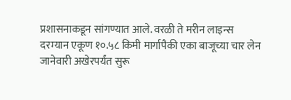प्रशासनाकडून सांगण्यात आले. वरळी ते मरीन लाइन्स दरम्यान एकूण १०.५८ किमी मार्गापैकी एका बाजूच्या चार लेन जानेवारी अखेरपर्यंत सुरू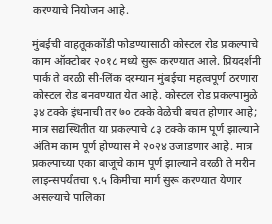करण्याचे नियोजन आहे.

मुंबईची वाहतूककोंडी फोडण्यासाठी कोस्टल रोड प्रकल्पाचे काम ऑक्टोबर २०१८ मध्ये सुरू करण्यात आले. प्रियदर्शनी पार्क ते वरळी सी-लिंक दरम्यान मुंबईचा महत्वपूर्ण ठरणारा कोस्टल रोड बनवण्यात येत आहे. कोस्टल रोड प्रकल्पामुळे ३४ टक्के इंधनाची तर ७० टक्के वेळेची बचत होणार आहे; मात्र सद्यस्थितीत या प्रकल्पाचे ८३ टक्के काम पूर्ण झाल्याने अंतिम काम पूर्ण होण्यास मे २०२४ उजाडणार आहे. मात्र प्रकल्पाच्या एका बाजूचे काम पूर्ण झाल्याने वरळी ते मरीन लाइन्सपर्यंतचा ९.५ किमीचा मार्ग सुरू करण्यात येणार असल्याचे पालिका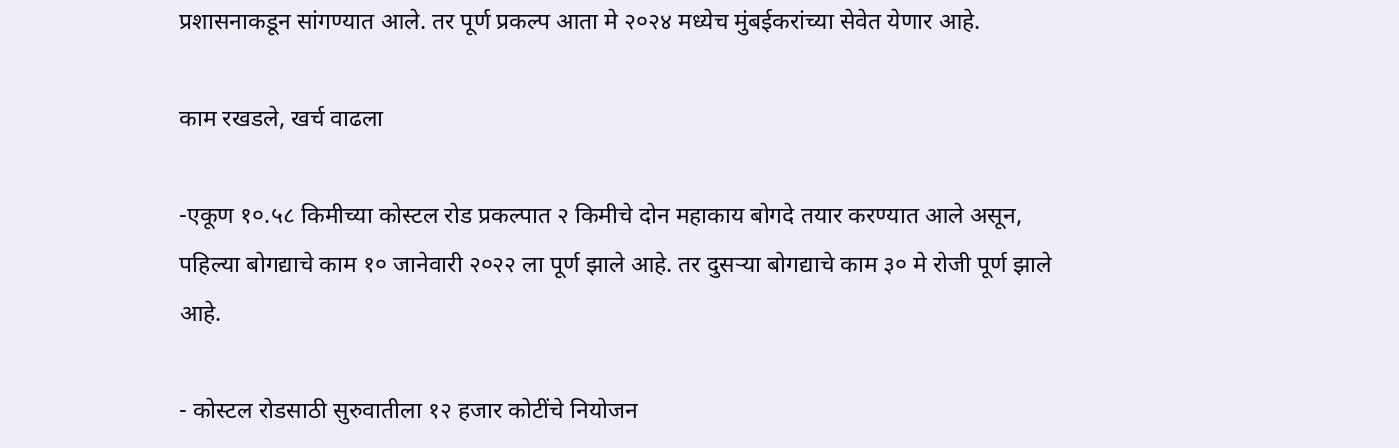प्रशासनाकडून सांगण्यात आले. तर पूर्ण प्रकल्प आता मे २०२४ मध्येच मुंबईकरांच्या सेवेत येणार आहे.

काम रखडले, खर्च वाढला

-एकूण १०.५८ किमीच्या कोस्टल रोड प्रकल्पात २ किमीचे दोन महाकाय बोगदे तयार करण्यात आले असून, पहिल्या बोगद्याचे काम १० जानेवारी २०२२ ला पूर्ण झाले आहे. तर दुसऱ्या बोगद्याचे काम ३० मे रोजी पूर्ण झाले आहे.

- कोस्टल रोडसाठी सुरुवातीला १२ हजार कोटींचे नियोजन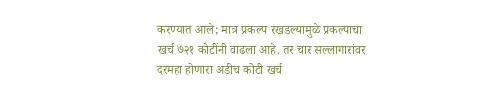करण्यात आले; मात्र प्रकल्प रखडल्यामुळे प्रकल्पाचा खर्च ७२१ कोटींनी वाढला आहे. तर चार सल्लागारांवर दरमहा होणारा अडीच कोटी खर्च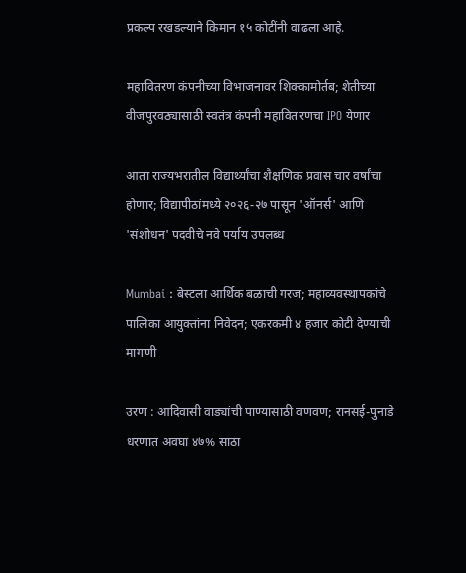प्रकल्प रखडल्याने किमान १५ कोटींनी वाढला आहे.

महावितरण कंपनीच्या विभाजनावर शिक्कामोर्तब; शेतीच्या वीजपुरवठ्यासाठी स्वतंत्र कंपनी महावितरणचा IPO येणार

आता राज्यभरातील विद्यार्थ्यांचा शैक्षणिक प्रवास चार वर्षांचा होणार; विद्यापीठांमध्ये २०२६-२७ पासून 'ऑनर्स' आणि 'संशोधन' पदवीचे नवे पर्याय उपलब्ध

Mumbai : बेस्टला आर्थिक बळाची गरज; महाव्यवस्थापकांचे पालिका आयुक्तांना निवेदन; एकरकमी ४ हजार कोटी देण्याची मागणी

उरण : आदिवासी वाड्यांची पाण्यासाठी वणवण; रानसई-पुनाडे धरणात अवघा ४७% साठा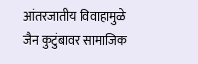आंतरजातीय विवाहामुळे जैन कुटुंबावर सामाजिक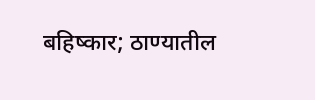बहिष्कार; ठाण्यातील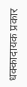धक्कादायक प्रकार